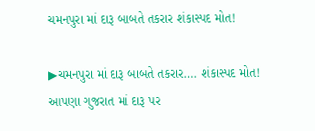ચમનપુરા માં દારૂ બાબતે તકરાર શંકાસ્પદ મોત!

▶ચમનપુરા માં દારૂ બાબતે તકરાર…. શંકાસ્પદ મોત!
આપણા ગુજરાત માં દારૂ પર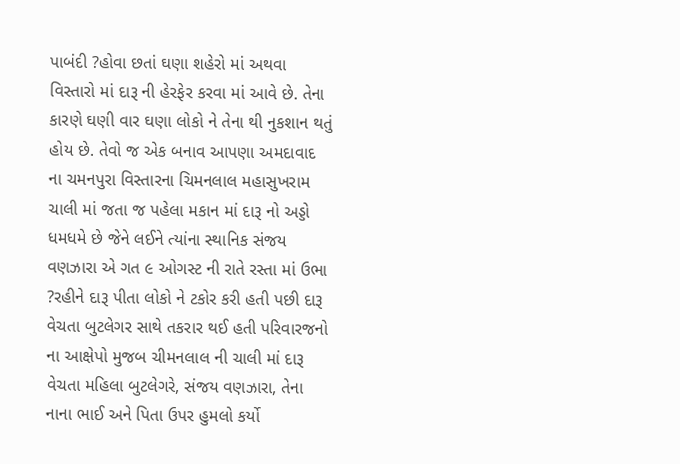પાબંદી ?હોવા છતાં ઘણા શહેરો માં અથવા વિસ્તારો માં દારૂ ની હેરફેર કરવા માં આવે છે. તેના કારણે ઘણી વાર ઘણા લોકો ને તેના થી નુકશાન થતું હોય છે. તેવો જ એક બનાવ આપણા અમદાવાદ ના ચમનપુરા વિસ્તારના ચિમનલાલ મહાસુખરામ ચાલી માં જતા જ પહેલા મકાન માં દારૂ નો અડ્ડો ધમધમે છે જેને લઈને ત્યાંના સ્થાનિક સંજય વણઝારા એ ગત ૯ ઓગસ્ટ ની રાતે રસ્તા માં ઉભા ?રહીને દારૂ પીતા લોકો ને ટકોર કરી હતી પછી દારૂ વેચતા બુટલેગર સાથે તકરાર થઈ હતી પરિવારજનો ના આક્ષેપો મુજબ ચીમનલાલ ની ચાલી માં દારૂ વેચતા મહિલા બુટલેગરે, સંજય વણઝારા, તેના નાના ભાઈ અને પિતા ઉપર હુમલો કર્યો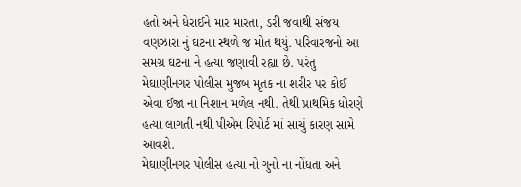હતો અને ધેરાઈને માર મારતા, ડરી જવાથી સંજય વણઝારા નું ઘટના સ્થળે જ મોત થયું. પરિવારજનો આ સમગ્ર ઘટના ને હત્યા જણાવી રહ્યા છે. પરંતુ મેઘાણીનગર પોલીસ મુજબ મૃતક ના શરીર પર કોઈ એવા ઈજા ના નિશાન મળેલ નથી. તેથી પ્રાથમિક ધોરણે હત્યા લાગતી નથી પીએમ રિપોર્ટ માં સાચું કારણ સામે આવશે.
મેઘાણીનગર પોલીસ હત્યા નો ગુનો ના નોંધતા અને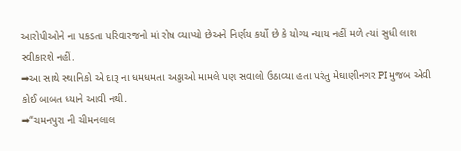આરોપીઓને ના પકડતા પરિવારજનો માં રોષ વ્યાપ્યો છેઅને નિર્ણય કર્યો છે કે યોગ્ય ન્યાય નહીં મળે ત્યાં સુધી લાશ સ્વીકારશે નહીં.
➡આ સાથે સ્થાનિકો એ દારૂ ના ધમધમતા અડ્ડાઓ મામલે પણ સવાલો ઉઠાવ્યા હતા પરંતુ મેઘાણીનગર PI મુજબ એવી કોઈ બાબત ધ્યાને આવી નથી.
➡“ચમનપુરા ની ચીમનલાલ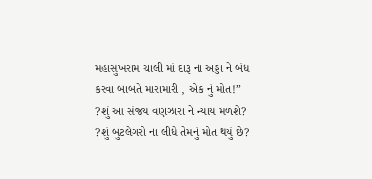મહાસુખરામ ચાલી માં દારૂ ના અડ્ડા ને બંધ કરવા બાબતે મારામારી , એક નું મોત!”
?શું આ સંજય વણઝારા ને ન્યાય મળશે?
?શું બુટલેગરો ના લીધે તેમનું મોત થયું છે?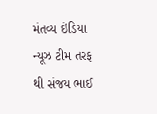મંતવ્ય ઇંડિયા ન્યૂઝ ટીમ તરફ થી સંજય ભાઈ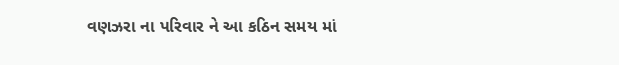વણઝરા ના પરિવાર ને આ કઠિન સમય માં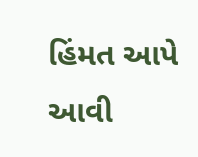હિંમત આપે આવી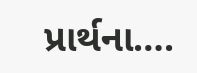પ્રાર્થના….